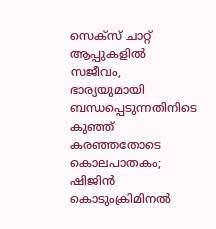സെക്‌സ് ചാറ്റ് ആപ്പുകളില്‍ സജീവം, ഭാര്യയുമായി ബന്ധപ്പെടുന്നതിനിടെ കുഞ്ഞ് കരഞ്ഞതോടെ കൊലപാതകം; ഷിജിന്‍ കൊടുംക്രിമിനല്‍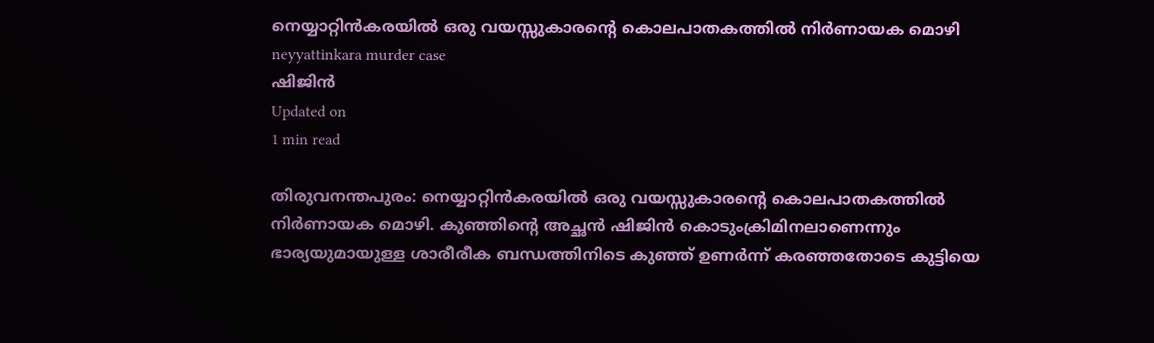നെയ്യാറ്റിന്‍കരയില്‍ ഒരു വയസ്സുകാരന്റെ കൊലപാതകത്തില്‍ നിര്‍ണായക മൊഴി
neyyattinkara murder case
ഷിജിന്‍
Updated on
1 min read

തിരുവനന്തപുരം: നെയ്യാറ്റിന്‍കരയില്‍ ഒരു വയസ്സുകാരന്റെ കൊലപാതകത്തില്‍ നിര്‍ണായക മൊഴി. കുഞ്ഞിന്റെ അച്ഛന്‍ ഷിജിന്‍ കൊടുംക്രിമിനലാണെന്നും ഭാര്യയുമായുള്ള ശാരീരീക ബന്ധത്തിനിടെ കുഞ്ഞ് ഉണര്‍ന്ന് കരഞ്ഞതോടെ കുട്ടിയെ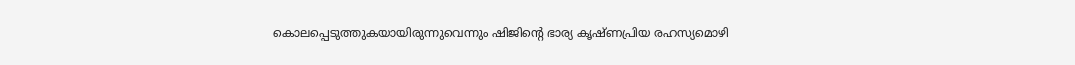കൊലപ്പെടുത്തുകയായിരുന്നുവെന്നും ഷിജിന്റെ ഭാര്യ കൃഷ്ണപ്രിയ രഹസ്യമൊഴി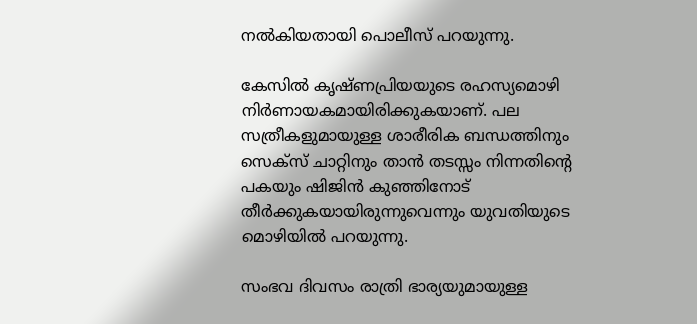നല്‍കിയതായി പൊലീസ് പറയുന്നു.

കേസില്‍ കൃഷ്ണപ്രിയയുടെ രഹസ്യമൊഴി നിര്‍ണായകമായിരിക്കുകയാണ്. പല സത്രീകളുമായുള്ള ശാരീരിക ബന്ധത്തിനും സെക്‌സ് ചാറ്റിനും താന്‍ തടസ്സം നിന്നതിന്റെ പകയും ഷിജിന്‍ കുഞ്ഞിനോട് തീര്‍ക്കുകയായിരുന്നുവെന്നും യുവതിയുടെ മൊഴിയില്‍ പറയുന്നു.

സംഭവ ദിവസം രാത്രി ഭാര്യയുമായുള്ള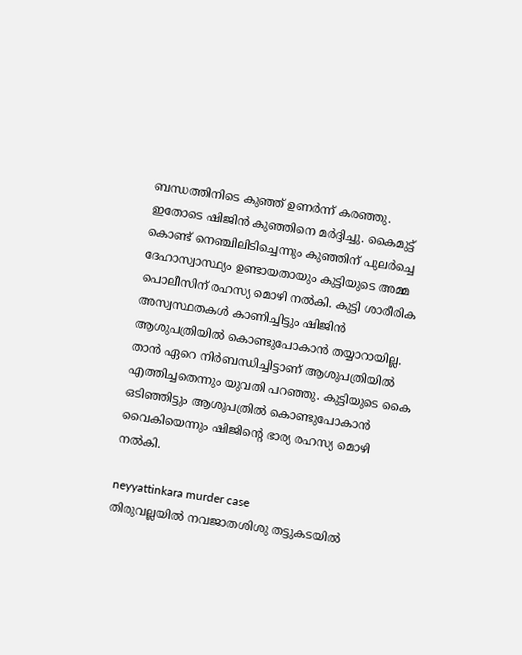ബന്ധത്തിനിടെ കുഞ്ഞ് ഉണര്‍ന്ന് കരഞ്ഞു. ഇതോടെ ഷിജിന്‍ കുഞ്ഞിനെ മര്‍ദ്ദിച്ചു. കൈമുട്ട് കൊണ്ട് നെഞ്ചിലിടിച്ചെന്നും കുഞ്ഞിന് പുലര്‍ച്ചെ ദേഹാസ്വാസ്ഥ്യം ഉണ്ടായതായും കുട്ടിയുടെ അമ്മ പൊലീസിന് രഹസ്യ മൊഴി നല്‍കി. കുട്ടി ശാരീരിക അസ്വസ്ഥതകള്‍ കാണിച്ചിട്ടും ഷിജിന്‍ ആശുപത്രിയില്‍ കൊണ്ടുപോകാന്‍ തയ്യാറായില്ല. താന്‍ ഏറെ നിര്‍ബന്ധിച്ചിട്ടാണ് ആശുപത്രിയില്‍ എത്തിച്ചതെന്നും യുവതി പറഞ്ഞു. കുട്ടിയുടെ കൈ ഒടിഞ്ഞിട്ടും ആശുപത്രില്‍ കൊണ്ടുപോകാന്‍ വൈകിയെന്നും ഷിജിന്റെ ഭാര്യ രഹസ്യ മൊഴി നല്‍കി.

neyyattinkara murder case
തിരുവല്ലയില്‍ നവജാതശിശു തട്ടുകടയില്‍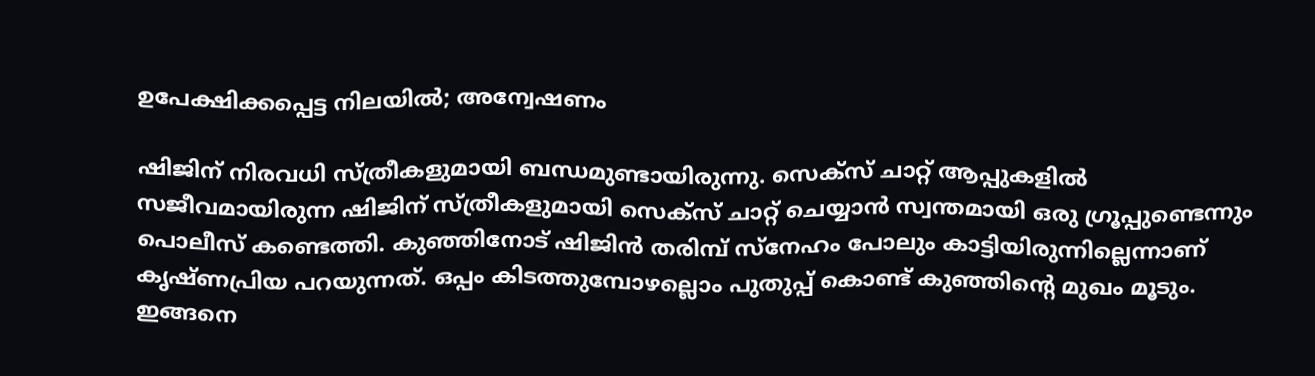ഉപേക്ഷിക്കപ്പെട്ട നിലയില്‍; അന്വേഷണം

ഷിജിന് നിരവധി സ്ത്രീകളുമായി ബന്ധമുണ്ടായിരുന്നു. സെക്‌സ് ചാറ്റ് ആപ്പുകളില്‍ സജീവമായിരുന്ന ഷിജിന് സ്ത്രീകളുമായി സെക്‌സ് ചാറ്റ് ചെയ്യാന്‍ സ്വന്തമായി ഒരു ഗ്രൂപ്പുണ്ടെന്നും പൊലീസ് കണ്ടെത്തി. കുഞ്ഞിനോട് ഷിജിന്‍ തരിമ്പ് സ്‌നേഹം പോലും കാട്ടിയിരുന്നില്ലെന്നാണ് കൃഷ്ണപ്രിയ പറയുന്നത്. ഒപ്പം കിടത്തുമ്പോഴല്ലൊം പുതുപ്പ് കൊണ്ട് കുഞ്ഞിന്റെ മുഖം മൂടും. ഇങ്ങനെ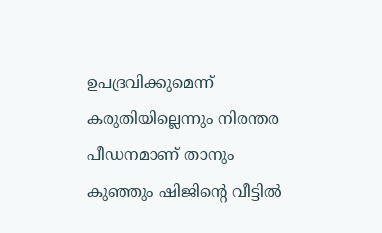ഉപദ്രവിക്കുമെന്ന് കരുതിയില്ലെന്നും നിരന്തര പീഡനമാണ് താനും കുഞ്ഞും ഷിജിന്റെ വീട്ടില്‍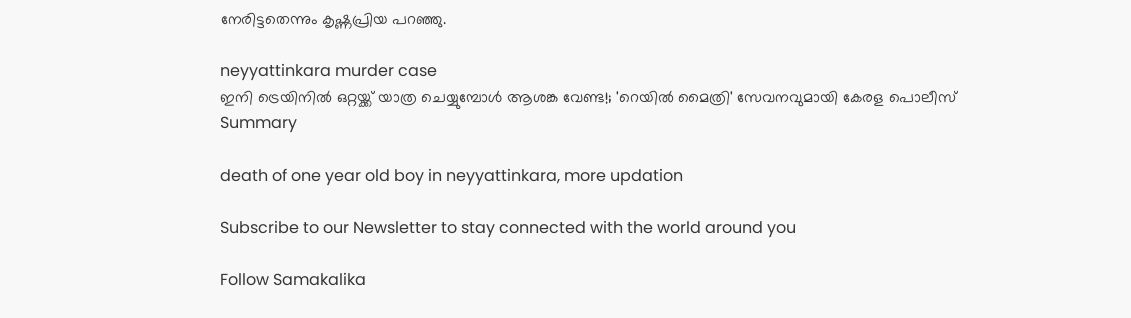നേരിട്ടതെന്നും കൃഷ്ണപ്രിയ പറഞ്ഞു.

neyyattinkara murder case
ഇനി ട്രെയിനില്‍ ഒറ്റയ്ക്ക് യാത്ര ചെയ്യുമ്പോള്‍ ആശങ്ക വേണ്ട!; 'റെയില്‍ മൈത്രി' സേവനവുമായി കേരള പൊലീസ്
Summary

death of one year old boy in neyyattinkara, more updation

Subscribe to our Newsletter to stay connected with the world around you

Follow Samakalika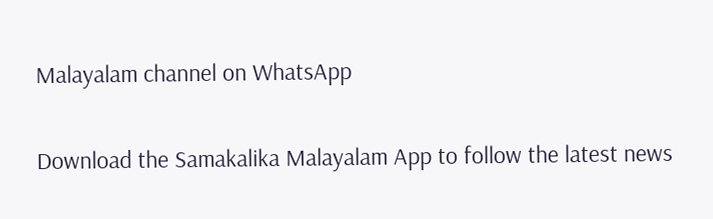Malayalam channel on WhatsApp

Download the Samakalika Malayalam App to follow the latest news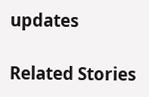updates

Related Stories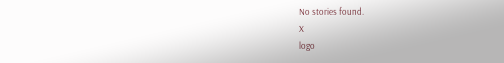No stories found.
X
logo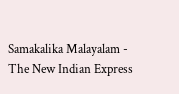Samakalika Malayalam - The New Indian Express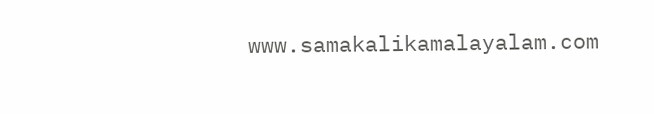www.samakalikamalayalam.com